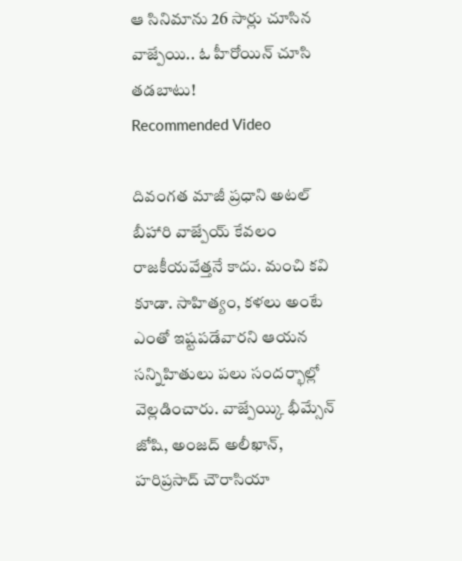ఆ సినిమాను 26 సార్లు చూసిన వాజ్పేయి.. ఓ హీరోయిన్ చూసి తడబాటు!
Recommended Video

దివంగత మాజీ ప్రధాని అటల్ బీహారి వాజ్పేయ్ కేవలం రాజకీయవేత్తనే కాదు. మంచి కవి కూడా. సాహిత్యం, కళలు అంటే ఎంతో ఇష్టపడేవారని ఆయన సన్నిహితులు పలు సందర్భాల్లో వెల్లడించారు. వాజ్పేయ్కి భీమ్సేన్ జోషి, అంజద్ అలీఖాన్, హరిప్రసాద్ చౌరాసియా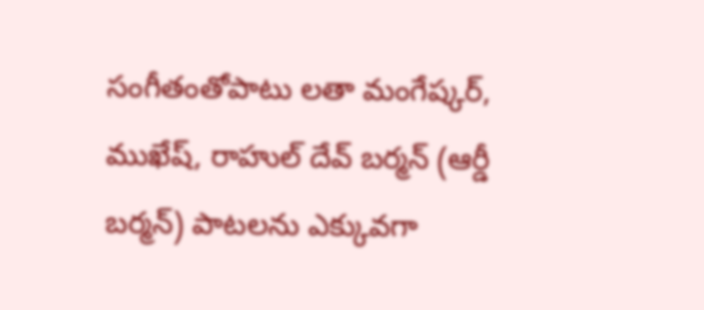సంగీతంతోపాటు లతా మంగేష్కర్, ముఖేష్, రాహుల్ దేవ్ బర్మన్ (ఆర్డీ బర్మన్) పాటలను ఎక్కువగా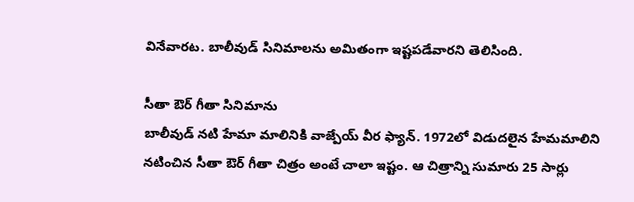వినేవారట. బాలీవుడ్ సినిమాలను అమితంగా ఇష్టపడేవారని తెలిసింది.

సీతా ఔర్ గీతా సినిమాను
బాలీవుడ్ నటి హేమా మాలినికి వాజ్పేయ్ వీర ఫ్యాన్. 1972లో విడుదలైన హేమమాలిని నటించిన సీతా ఔర్ గీతా చిత్రం అంటే చాలా ఇష్టం. ఆ చిత్రాన్ని సుమారు 25 సార్లు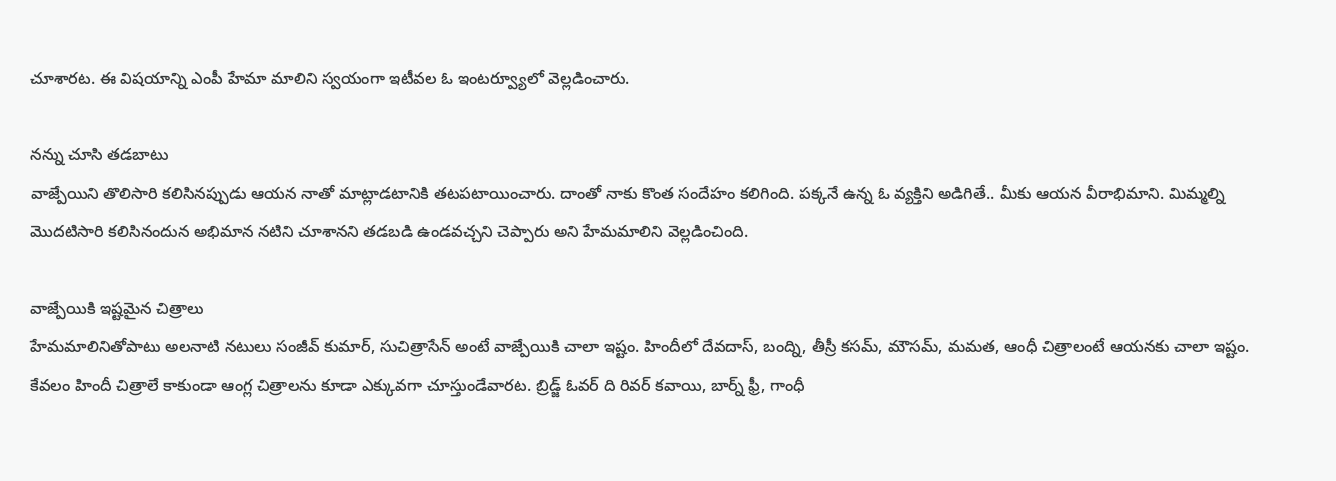చూశారట. ఈ విషయాన్ని ఎంపీ హేమా మాలిని స్వయంగా ఇటీవల ఓ ఇంటర్వ్యూలో వెల్లడించారు.

నన్ను చూసి తడబాటు
వాజ్పేయిని తొలిసారి కలిసినప్పుడు ఆయన నాతో మాట్లాడటానికి తటపటాయించారు. దాంతో నాకు కొంత సందేహం కలిగింది. పక్కనే ఉన్న ఓ వ్యక్తిని అడిగితే.. మీకు ఆయన వీరాభిమాని. మిమ్మల్ని మొదటిసారి కలిసినందున అభిమాన నటిని చూశానని తడబడి ఉండవచ్చని చెప్పారు అని హేమమాలిని వెల్లడించింది.

వాజ్పేయికి ఇష్టమైన చిత్రాలు
హేమమాలినితోపాటు అలనాటి నటులు సంజీవ్ కుమార్, సుచిత్రాసేన్ అంటే వాజ్పేయికి చాలా ఇష్టం. హిందీలో దేవదాస్, బంద్ని, తీస్రీ కసమ్, మౌసమ్, మమత, ఆంధీ చిత్రాలంటే ఆయనకు చాలా ఇష్టం. కేవలం హిందీ చిత్రాలే కాకుండా ఆంగ్ల చిత్రాలను కూడా ఎక్కువగా చూస్తుండేవారట. బ్రిడ్జ్ ఓవర్ ది రివర్ కవాయి, బార్న్ ఫ్రీ, గాంధీ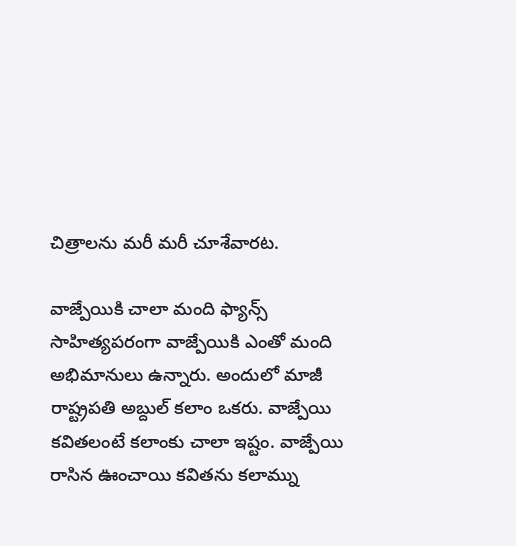చిత్రాలను మరీ మరీ చూశేవారట.

వాజ్పేయికి చాలా మంది ఫ్యాన్స్
సాహిత్యపరంగా వాజ్పేయికి ఎంతో మంది అభిమానులు ఉన్నారు. అందులో మాజీ రాష్ట్రపతి అబ్దుల్ కలాం ఒకరు. వాజ్పేయి కవితలంటే కలాంకు చాలా ఇష్టం. వాజ్పేయి రాసిన ఊంచాయి కవితను కలామ్ను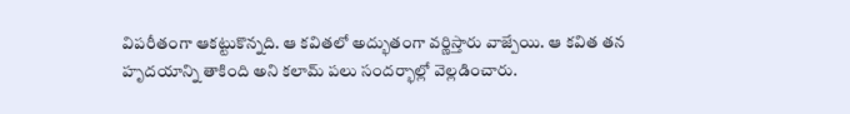విపరీతంగా ఆకట్టుకొన్నది. ఆ కవితలో అద్భుతంగా వర్ణిస్తారు వాజ్పేయి. ఆ కవిత తన హృదయాన్ని తాకింది అని కలామ్ పలు సందర్భాల్లో వెల్లడించారు.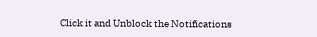Click it and Unblock the Notifications